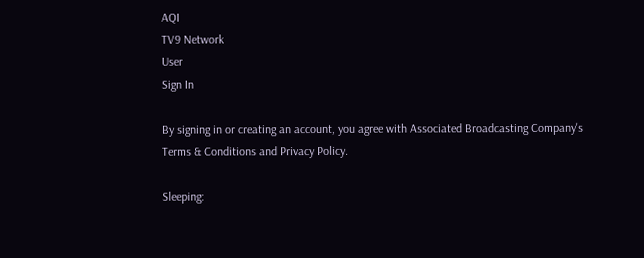AQI
TV9 Network
User
Sign In

By signing in or creating an account, you agree with Associated Broadcasting Company's Terms & Conditions and Privacy Policy.

Sleeping: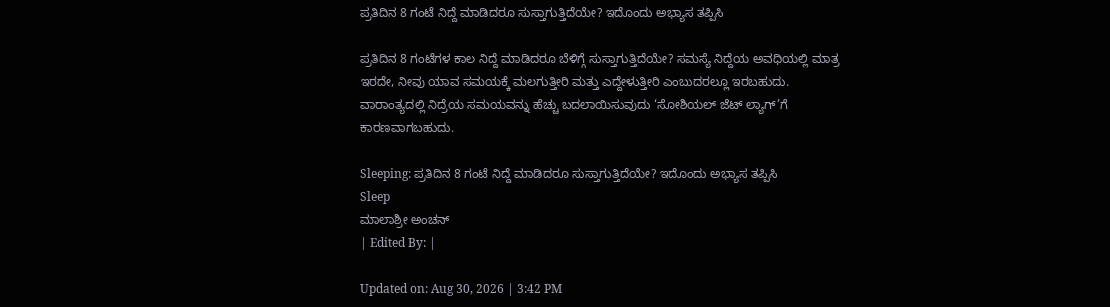ಪ್ರತಿದಿನ 8 ಗಂಟೆ ನಿದ್ದೆ ಮಾಡಿದರೂ ಸುಸ್ತಾಗುತ್ತಿದೆಯೇ? ಇದೊಂದು ಅಭ್ಯಾಸ ತಪ್ಪಿಸಿ

ಪ್ರತಿದಿನ 8 ಗಂಟೆಗಳ ಕಾಲ ನಿದ್ದೆ ಮಾಡಿದರೂ ಬೆಳಿಗ್ಗೆ ಸುಸ್ತಾಗುತ್ತಿದೆಯೇ? ಸಮಸ್ಯೆ ನಿದ್ದೆಯ ಅವಧಿಯಲ್ಲಿ ಮಾತ್ರ ಇರದೇ, ನೀವು ಯಾವ ಸಮಯಕ್ಕೆ ಮಲಗುತ್ತೀರಿ ಮತ್ತು ಎದ್ದೇಳುತ್ತೀರಿ ಎಂಬುದರಲ್ಲೂ ಇರಬಹುದು. ವಾರಾಂತ್ಯದಲ್ಲಿ ನಿದ್ರೆಯ ಸಮಯವನ್ನು ಹೆಚ್ಚು ಬದಲಾಯಿಸುವುದು ‘ಸೋಶಿಯಲ್ ಜೆಟ್ ಲ್ಯಾಗ್’ಗೆ ಕಾರಣವಾಗಬಹುದು.

Sleeping: ಪ್ರತಿದಿನ 8 ಗಂಟೆ ನಿದ್ದೆ ಮಾಡಿದರೂ ಸುಸ್ತಾಗುತ್ತಿದೆಯೇ? ಇದೊಂದು ಅಭ್ಯಾಸ ತಪ್ಪಿಸಿ
Sleep
ಮಾಲಾಶ್ರೀ ಅಂಚನ್
| Edited By: |

Updated on: Aug 30, 2026 | 3:42 PM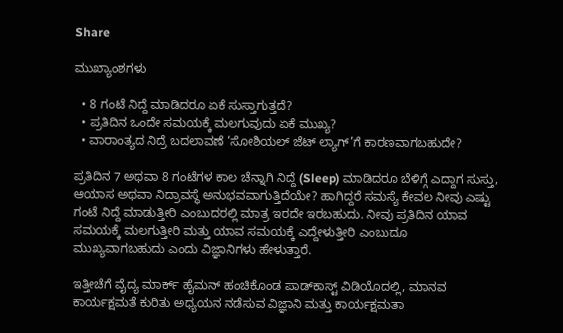Share

ಮುಖ್ಯಾಂಶಗಳು

  • 8 ಗಂಟೆ ನಿದ್ದೆ ಮಾಡಿದರೂ ಏಕೆ ಸುಸ್ತಾಗುತ್ತದೆ?
  • ಪ್ರತಿದಿನ ಒಂದೇ ಸಮಯಕ್ಕೆ ಮಲಗುವುದು ಏಕೆ ಮುಖ್ಯ?
  • ವಾರಾಂತ್ಯದ ನಿದ್ರೆ ಬದಲಾವಣೆ ‘ಸೋಶಿಯಲ್ ಜೆಟ್ ಲ್ಯಾಗ್’ಗೆ ಕಾರಣವಾಗಬಹುದೇ?

ಪ್ರತಿದಿನ 7 ಅಥವಾ 8 ಗಂಟೆಗಳ ಕಾಲ ಚೆನ್ನಾಗಿ ನಿದ್ದೆ (Sleep) ಮಾಡಿದರೂ ಬೆಳಿಗ್ಗೆ ಎದ್ದಾಗ ಸುಸ್ತು, ಆಯಾಸ ಅಥವಾ ನಿದ್ರಾವಸ್ಥೆ ಅನುಭವವಾಗುತ್ತಿದೆಯೇ? ಹಾಗಿದ್ದರೆ ಸಮಸ್ಯೆ ಕೇವಲ ನೀವು ಎಷ್ಟು ಗಂಟೆ ನಿದ್ದೆ ಮಾಡುತ್ತೀರಿ ಎಂಬುದರಲ್ಲಿ ಮಾತ್ರ ಇರದೇ ಇರಬಹುದು. ನೀವು ಪ್ರತಿದಿನ ಯಾವ ಸಮಯಕ್ಕೆ ಮಲಗುತ್ತೀರಿ ಮತ್ತು ಯಾವ ಸಮಯಕ್ಕೆ ಎದ್ದೇಳುತ್ತೀರಿ ಎಂಬುದೂ ಮುಖ್ಯವಾಗಬಹುದು ಎಂದು ವಿಜ್ಞಾನಿಗಳು ಹೇಳುತ್ತಾರೆ.

ಇತ್ತೀಚೆಗೆ ವೈದ್ಯ ಮಾರ್ಕ್ ಹೈಮನ್ ಹಂಚಿಕೊಂಡ ಪಾಡ್‌ಕಾಸ್ಟ್ ವಿಡಿಯೊದಲ್ಲಿ, ಮಾನವ ಕಾರ್ಯಕ್ಷಮತೆ ಕುರಿತು ಅಧ್ಯಯನ ನಡೆಸುವ ವಿಜ್ಞಾನಿ ಮತ್ತು ಕಾರ್ಯಕ್ಷಮತಾ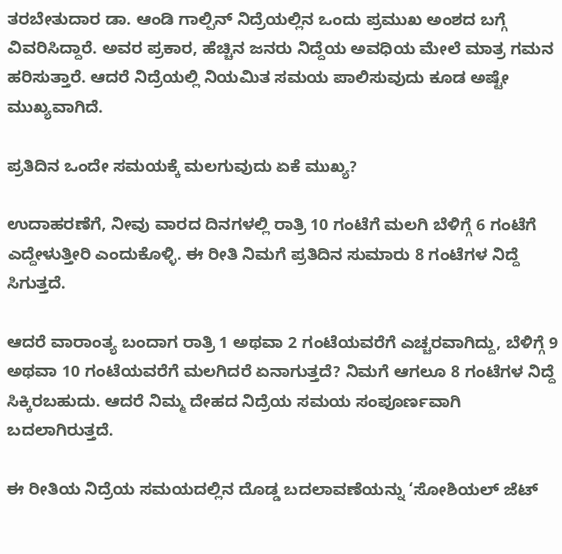ತರಬೇತುದಾರ ಡಾ. ಆಂಡಿ ಗಾಲ್ಪಿನ್ ನಿದ್ರೆಯಲ್ಲಿನ ಒಂದು ಪ್ರಮುಖ ಅಂಶದ ಬಗ್ಗೆ ವಿವರಿಸಿದ್ದಾರೆ. ಅವರ ಪ್ರಕಾರ, ಹೆಚ್ಚಿನ ಜನರು ನಿದ್ದೆಯ ಅವಧಿಯ ಮೇಲೆ ಮಾತ್ರ ಗಮನ ಹರಿಸುತ್ತಾರೆ. ಆದರೆ ನಿದ್ರೆಯಲ್ಲಿ ನಿಯಮಿತ ಸಮಯ ಪಾಲಿಸುವುದು ಕೂಡ ಅಷ್ಟೇ ಮುಖ್ಯವಾಗಿದೆ.

ಪ್ರತಿದಿನ ಒಂದೇ ಸಮಯಕ್ಕೆ ಮಲಗುವುದು ಏಕೆ ಮುಖ್ಯ?

ಉದಾಹರಣೆಗೆ, ನೀವು ವಾರದ ದಿನಗಳಲ್ಲಿ ರಾತ್ರಿ 10 ಗಂಟೆಗೆ ಮಲಗಿ ಬೆಳಿಗ್ಗೆ 6 ಗಂಟೆಗೆ ಎದ್ದೇಳುತ್ತೀರಿ ಎಂದುಕೊಳ್ಳಿ. ಈ ರೀತಿ ನಿಮಗೆ ಪ್ರತಿದಿನ ಸುಮಾರು 8 ಗಂಟೆಗಳ ನಿದ್ದೆ ಸಿಗುತ್ತದೆ.

ಆದರೆ ವಾರಾಂತ್ಯ ಬಂದಾಗ ರಾತ್ರಿ 1 ಅಥವಾ 2 ಗಂಟೆಯವರೆಗೆ ಎಚ್ಚರವಾಗಿದ್ದು, ಬೆಳಿಗ್ಗೆ 9 ಅಥವಾ 10 ಗಂಟೆಯವರೆಗೆ ಮಲಗಿದರೆ ಏನಾಗುತ್ತದೆ? ನಿಮಗೆ ಆಗಲೂ 8 ಗಂಟೆಗಳ ನಿದ್ದೆ ಸಿಕ್ಕಿರಬಹುದು. ಆದರೆ ನಿಮ್ಮ ದೇಹದ ನಿದ್ರೆಯ ಸಮಯ ಸಂಪೂರ್ಣವಾಗಿ ಬದಲಾಗಿರುತ್ತದೆ.

ಈ ರೀತಿಯ ನಿದ್ರೆಯ ಸಮಯದಲ್ಲಿನ ದೊಡ್ಡ ಬದಲಾವಣೆಯನ್ನು ‘ಸೋಶಿಯಲ್ ಜೆಟ್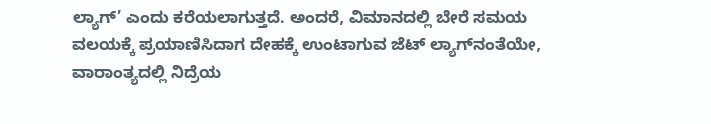ಲ್ಯಾಗ್’ ಎಂದು ಕರೆಯಲಾಗುತ್ತದೆ. ಅಂದರೆ, ವಿಮಾನದಲ್ಲಿ ಬೇರೆ ಸಮಯ ವಲಯಕ್ಕೆ ಪ್ರಯಾಣಿಸಿದಾಗ ದೇಹಕ್ಕೆ ಉಂಟಾಗುವ ಜೆಟ್ ಲ್ಯಾಗ್‌ನಂತೆಯೇ, ವಾರಾಂತ್ಯದಲ್ಲಿ ನಿದ್ರೆಯ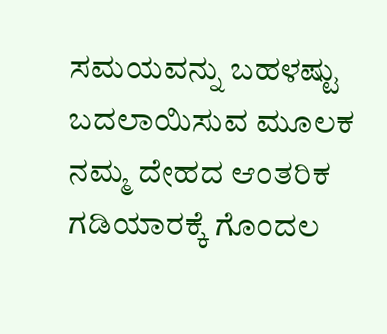ಸಮಯವನ್ನು ಬಹಳಷ್ಟು ಬದಲಾಯಿಸುವ ಮೂಲಕ ನಮ್ಮ ದೇಹದ ಆಂತರಿಕ ಗಡಿಯಾರಕ್ಕೆ ಗೊಂದಲ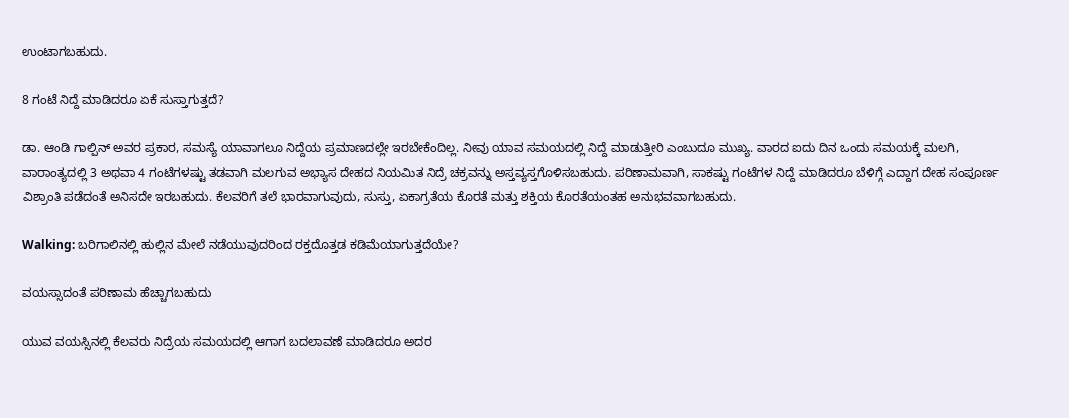ಉಂಟಾಗಬಹುದು.

8 ಗಂಟೆ ನಿದ್ದೆ ಮಾಡಿದರೂ ಏಕೆ ಸುಸ್ತಾಗುತ್ತದೆ?

ಡಾ. ಆಂಡಿ ಗಾಲ್ಪಿನ್ ಅವರ ಪ್ರಕಾರ, ಸಮಸ್ಯೆ ಯಾವಾಗಲೂ ನಿದ್ದೆಯ ಪ್ರಮಾಣದಲ್ಲೇ ಇರಬೇಕೆಂದಿಲ್ಲ. ನೀವು ಯಾವ ಸಮಯದಲ್ಲಿ ನಿದ್ದೆ ಮಾಡುತ್ತೀರಿ ಎಂಬುದೂ ಮುಖ್ಯ. ವಾರದ ಐದು ದಿನ ಒಂದು ಸಮಯಕ್ಕೆ ಮಲಗಿ, ವಾರಾಂತ್ಯದಲ್ಲಿ 3 ಅಥವಾ 4 ಗಂಟೆಗಳಷ್ಟು ತಡವಾಗಿ ಮಲಗುವ ಅಭ್ಯಾಸ ದೇಹದ ನಿಯಮಿತ ನಿದ್ರೆ ಚಕ್ರವನ್ನು ಅಸ್ತವ್ಯಸ್ತಗೊಳಿಸಬಹುದು. ಪರಿಣಾಮವಾಗಿ, ಸಾಕಷ್ಟು ಗಂಟೆಗಳ ನಿದ್ದೆ ಮಾಡಿದರೂ ಬೆಳಿಗ್ಗೆ ಎದ್ದಾಗ ದೇಹ ಸಂಪೂರ್ಣ ವಿಶ್ರಾಂತಿ ಪಡೆದಂತೆ ಅನಿಸದೇ ಇರಬಹುದು. ಕೆಲವರಿಗೆ ತಲೆ ಭಾರವಾಗುವುದು, ಸುಸ್ತು, ಏಕಾಗ್ರತೆಯ ಕೊರತೆ ಮತ್ತು ಶಕ್ತಿಯ ಕೊರತೆಯಂತಹ ಅನುಭವವಾಗಬಹುದು.

Walking: ಬರಿಗಾಲಿನಲ್ಲಿ ಹುಲ್ಲಿನ ಮೇಲೆ ನಡೆಯುವುದರಿಂದ ರಕ್ತದೊತ್ತಡ ಕಡಿಮೆಯಾಗುತ್ತದೆಯೇ?

ವಯಸ್ಸಾದಂತೆ ಪರಿಣಾಮ ಹೆಚ್ಚಾಗಬಹುದು

ಯುವ ವಯಸ್ಸಿನಲ್ಲಿ ಕೆಲವರು ನಿದ್ರೆಯ ಸಮಯದಲ್ಲಿ ಆಗಾಗ ಬದಲಾವಣೆ ಮಾಡಿದರೂ ಅದರ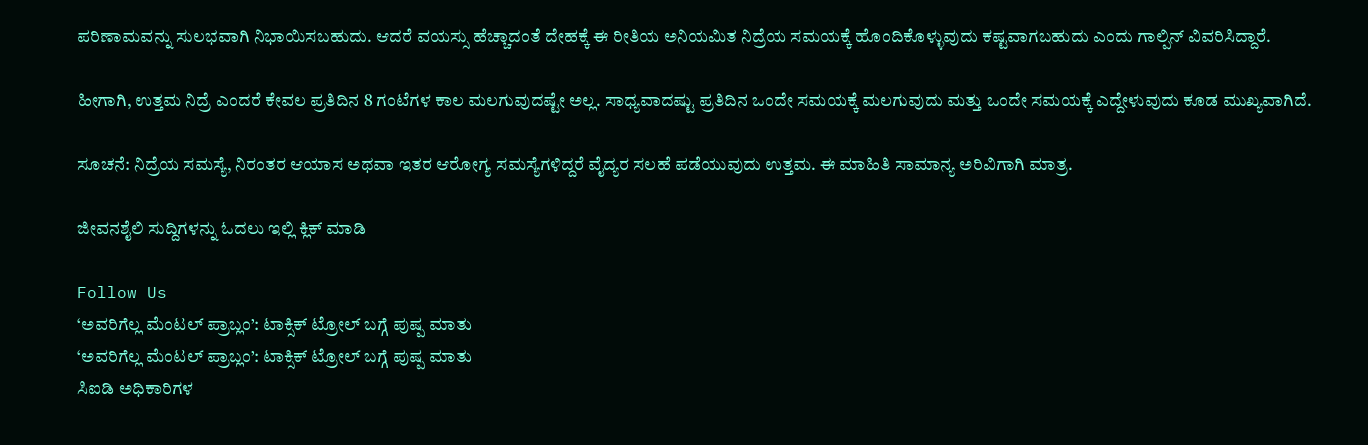ಪರಿಣಾಮವನ್ನು ಸುಲಭವಾಗಿ ನಿಭಾಯಿಸಬಹುದು. ಆದರೆ ವಯಸ್ಸು ಹೆಚ್ಚಾದಂತೆ ದೇಹಕ್ಕೆ ಈ ರೀತಿಯ ಅನಿಯಮಿತ ನಿದ್ರೆಯ ಸಮಯಕ್ಕೆ ಹೊಂದಿಕೊಳ್ಳುವುದು ಕಷ್ಟವಾಗಬಹುದು ಎಂದು ಗಾಲ್ಪಿನ್ ವಿವರಿಸಿದ್ದಾರೆ.

ಹೀಗಾಗಿ, ಉತ್ತಮ ನಿದ್ರೆ ಎಂದರೆ ಕೇವಲ ಪ್ರತಿದಿನ 8 ಗಂಟೆಗಳ ಕಾಲ ಮಲಗುವುದಷ್ಟೇ ಅಲ್ಲ. ಸಾಧ್ಯವಾದಷ್ಟು ಪ್ರತಿದಿನ ಒಂದೇ ಸಮಯಕ್ಕೆ ಮಲಗುವುದು ಮತ್ತು ಒಂದೇ ಸಮಯಕ್ಕೆ ಎದ್ದೇಳುವುದು ಕೂಡ ಮುಖ್ಯವಾಗಿದೆ.

ಸೂಚನೆ: ನಿದ್ರೆಯ ಸಮಸ್ಯೆ, ನಿರಂತರ ಆಯಾಸ ಅಥವಾ ಇತರ ಆರೋಗ್ಯ ಸಮಸ್ಯೆಗಳಿದ್ದರೆ ವೈದ್ಯರ ಸಲಹೆ ಪಡೆಯುವುದು ಉತ್ತಮ. ಈ ಮಾಹಿತಿ ಸಾಮಾನ್ಯ ಅರಿವಿಗಾಗಿ ಮಾತ್ರ.

ಜೀವನಶೈಲಿ ಸುದ್ದಿಗಳನ್ನು ಓದಲು ಇಲ್ಲಿ ಕ್ಲಿಕ್ ಮಾಡಿ

Follow Us
‘ಅವರಿಗೆಲ್ಲ ಮೆಂಟಲ್ ಪ್ರಾಬ್ಲಂ’: ಟಾಕ್ಸಿಕ್ ಟ್ರೋಲ್ ಬಗ್ಗೆ ಪುಷ್ಪ ಮಾತು
‘ಅವರಿಗೆಲ್ಲ ಮೆಂಟಲ್ ಪ್ರಾಬ್ಲಂ’: ಟಾಕ್ಸಿಕ್ ಟ್ರೋಲ್ ಬಗ್ಗೆ ಪುಷ್ಪ ಮಾತು
ಸಿಐಡಿ ಅಧಿಕಾರಿಗಳ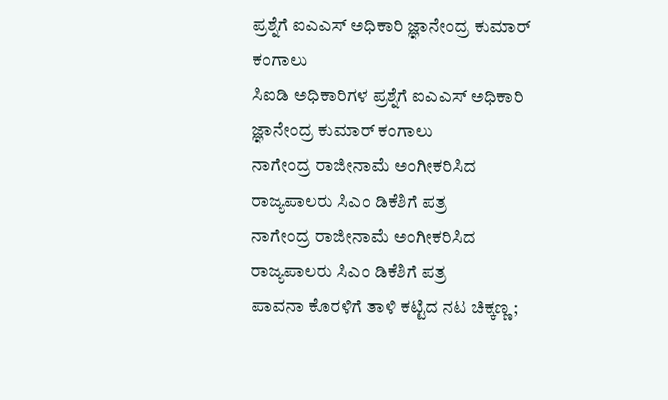ಪ್ರಶ್ನೆಗೆ ಐಎಎಸ್ ಅಧಿಕಾರಿ ಜ್ಞಾನೇಂದ್ರ ಕುಮಾರ್ ಕಂಗಾಲು
ಸಿಐಡಿ ಅಧಿಕಾರಿಗಳ ಪ್ರಶ್ನೆಗೆ ಐಎಎಸ್ ಅಧಿಕಾರಿ ಜ್ಞಾನೇಂದ್ರ ಕುಮಾರ್ ಕಂಗಾಲು
ನಾಗೇಂದ್ರ ರಾಜೀನಾಮೆ ಅಂಗೀಕರಿಸಿದ ರಾಜ್ಯಪಾಲರು ಸಿಎಂ ಡಿಕೆಶಿಗೆ ಪತ್ರ
ನಾಗೇಂದ್ರ ರಾಜೀನಾಮೆ ಅಂಗೀಕರಿಸಿದ ರಾಜ್ಯಪಾಲರು ಸಿಎಂ ಡಿಕೆಶಿಗೆ ಪತ್ರ
ಪಾವನಾ ಕೊರಳಿಗೆ ತಾಳಿ ಕಟ್ಟಿದ ನಟ ಚಿಕ್ಕಣ್ಣ;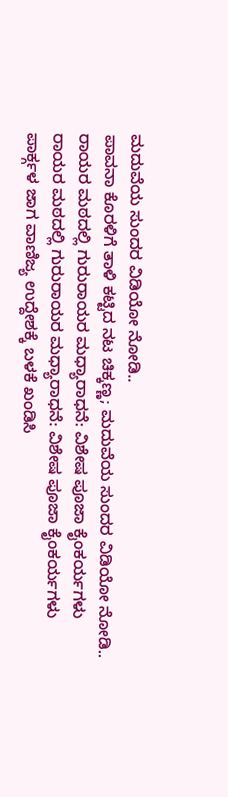ಮದುವೆಯ ಸುಂದರ ವಿಡಿಯೋ ನೋಡಿ..
ಪಾವನಾ ಕೊರಳಿಗೆ ತಾಳಿ ಕಟ್ಟಿದ ನಟ ಚಿಕ್ಕಣ್ಣ; ಮದುವೆಯ ಸುಂದರ ವಿಡಿಯೋ ನೋಡಿ..
ರಾಯರ ಮಠದಲ್ಲಿ ಗುರುರಾಯರ ಮಧ್ಯಾರಾಧನೆ: ವಿಶೇಷ ಪೂಜಾ ಕೈಂಕರ್ಯಗಳು
ರಾಯರ ಮಠದಲ್ಲಿ ಗುರುರಾಯರ ಮಧ್ಯಾರಾಧನೆ: ವಿಶೇಷ ಪೂಜಾ ಕೈಂಕರ್ಯಗಳು
ಪಾರ್ಕ್ಗಳ ಜಾಗ ವಾಣಿಜ್ಯ ಉದ್ದೇಶಕ್ಕೆ ಬಳಕೆ ಖಂಡಿಸಿ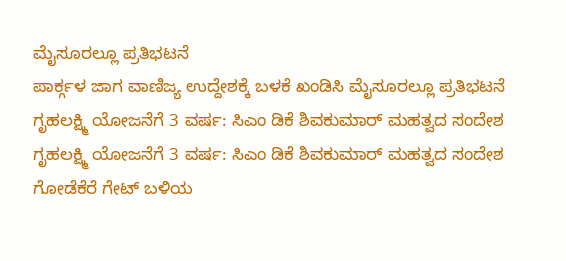ಮೈಸೂರಲ್ಲೂ ಪ್ರತಿಭಟನೆ
ಪಾರ್ಕ್ಗಳ ಜಾಗ ವಾಣಿಜ್ಯ ಉದ್ದೇಶಕ್ಕೆ ಬಳಕೆ ಖಂಡಿಸಿ ಮೈಸೂರಲ್ಲೂ ಪ್ರತಿಭಟನೆ
ಗೃಹಲಕ್ಷ್ಮಿ ಯೋಜನೆಗೆ 3 ವರ್ಷ: ಸಿಎಂ ಡಿಕೆ ಶಿವಕುಮಾರ್ ಮಹತ್ವದ ಸಂದೇಶ
ಗೃಹಲಕ್ಷ್ಮಿ ಯೋಜನೆಗೆ 3 ವರ್ಷ: ಸಿಎಂ ಡಿಕೆ ಶಿವಕುಮಾರ್ ಮಹತ್ವದ ಸಂದೇಶ
ಗೋಡೆಕೆರೆ ಗೇಟ್‌ ಬಳಿಯ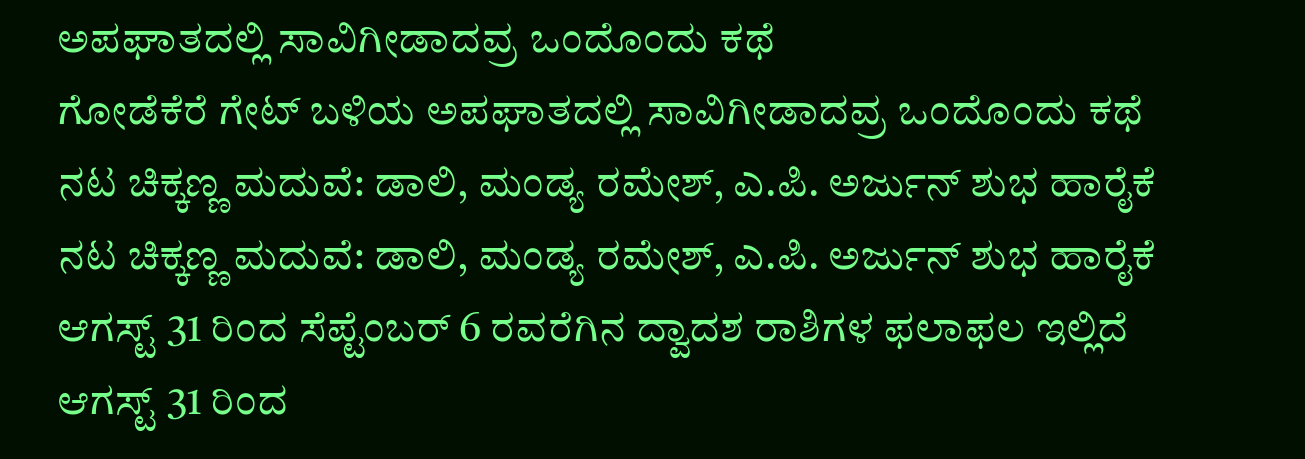ಅಪಘಾತದಲ್ಲಿ ಸಾವಿಗೀಡಾದವ್ರ ಒಂದೊಂದು ಕಥೆ
ಗೋಡೆಕೆರೆ ಗೇಟ್‌ ಬಳಿಯ ಅಪಘಾತದಲ್ಲಿ ಸಾವಿಗೀಡಾದವ್ರ ಒಂದೊಂದು ಕಥೆ
ನಟ ಚಿಕ್ಕಣ್ಣ ಮದುವೆ: ಡಾಲಿ, ಮಂಡ್ಯ ರಮೇಶ್, ಎ.ಪಿ. ಅರ್ಜುನ್ ಶುಭ ಹಾರೈಕೆ
ನಟ ಚಿಕ್ಕಣ್ಣ ಮದುವೆ: ಡಾಲಿ, ಮಂಡ್ಯ ರಮೇಶ್, ಎ.ಪಿ. ಅರ್ಜುನ್ ಶುಭ ಹಾರೈಕೆ
ಆಗಸ್ಟ್ 31 ರಿಂದ ಸೆಪ್ಟೆಂಬರ್ 6 ರವರೆಗಿನ ದ್ವಾದಶ ರಾಶಿಗಳ ಫಲಾಫಲ ಇಲ್ಲಿದೆ
ಆಗಸ್ಟ್ 31 ರಿಂದ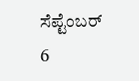ಸೆಪ್ಟೆಂಬರ್ 6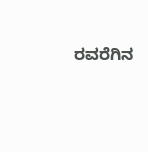ರವರೆಗಿನ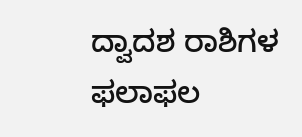ದ್ವಾದಶ ರಾಶಿಗಳ ಫಲಾಫಲ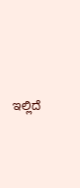ಇಲ್ಲಿದೆ